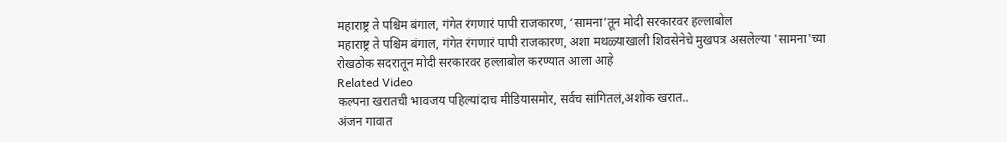महाराष्ट्र ते पश्चिम बंगाल, गंगेत रंगणारं पापी राजकारण, ‘सामना’तून मोदी सरकारवर हल्लाबोल
महाराष्ट्र ते पश्चिम बंगाल, गंगेत रंगणारं पापी राजकारण, अशा मथळ्याखाली शिवसेनेचे मुखपत्र असलेल्या 'सामना'च्या रोखठोक सदरातून मोदी सरकारवर हल्लाबोल करण्यात आला आहे
Related Video
कल्पना खरातची भावजय पहिल्यांदाच मीडियासमोर, सर्वच सांगितलं,अशोक खरात..
अंजन गावात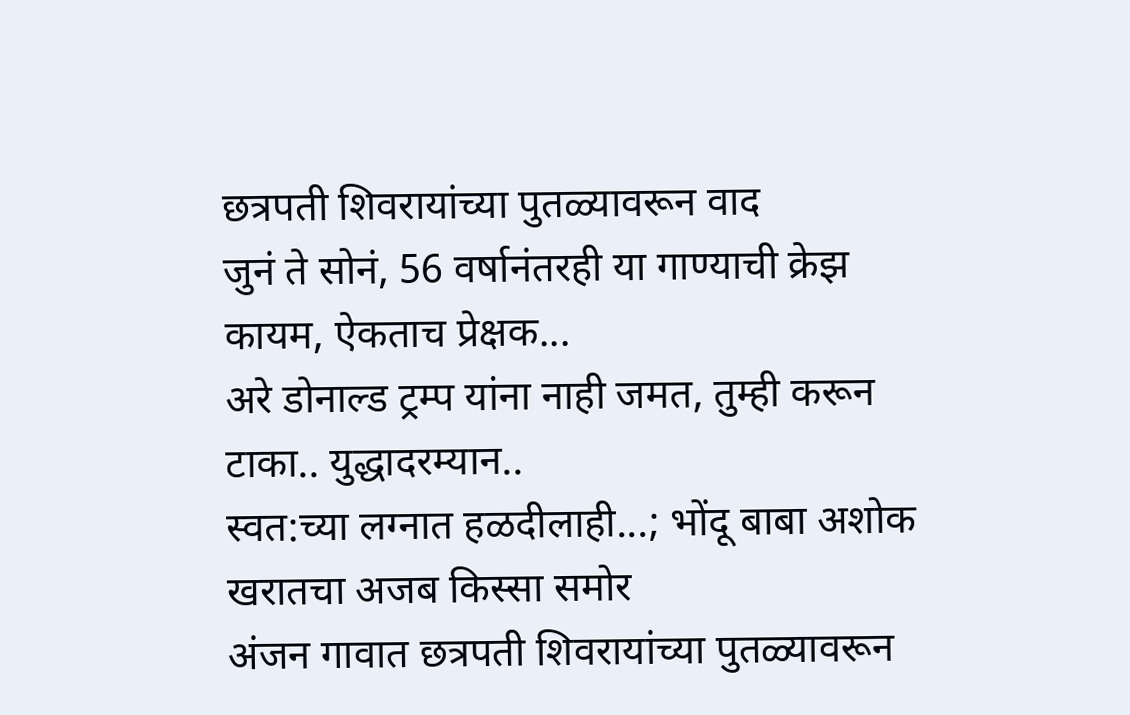छत्रपती शिवरायांच्या पुतळ्यावरून वाद
जुनं ते सोनं, 56 वर्षानंतरही या गाण्याची क्रेझ कायम, ऐकताच प्रेक्षक...
अरे डोनाल्ड ट्रम्प यांना नाही जमत, तुम्ही करून टाका.. युद्धादरम्यान..
स्वत:च्या लग्नात हळदीलाही...; भोंदू बाबा अशोक खरातचा अजब किस्सा समोर
अंजन गावात छत्रपती शिवरायांच्या पुतळ्यावरून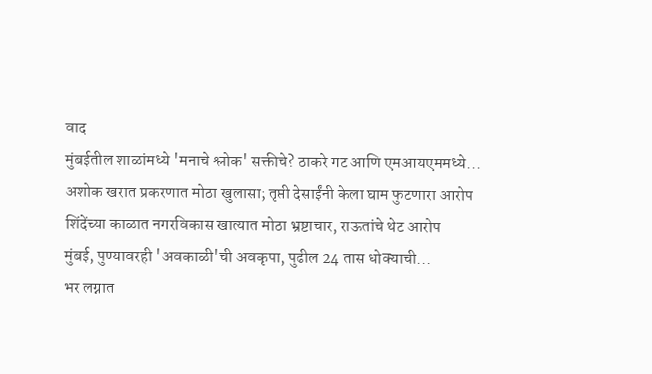वाद
मुंबईतील शाळांमध्ये 'मनाचे श्लोक' सक्तीचे? ठाकरे गट आणि एमआयएममध्ये...
अशोक खरात प्रकरणात मोठा खुलासा; तृप्ती देसाईंनी केला घाम फुटणारा आरोप
शिंदेंच्या काळात नगरविकास खात्यात मोठा भ्रष्टाचार, राऊतांचे थेट आरोप
मुंबई, पुण्यावरही 'अवकाळी'ची अवकृपा, पुढील 24 तास धोक्याची...
भर लग्नात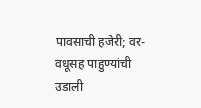पावसाची हजेरी; वर-वधूसह पाहुण्यांची उडाली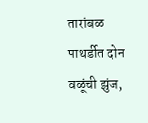तारांबळ
पाथर्डीत दोन वळूंची झुंज,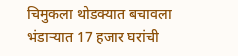चिमुकला थोडक्यात बचावला
भंडाऱ्यात 17 हजार घरांची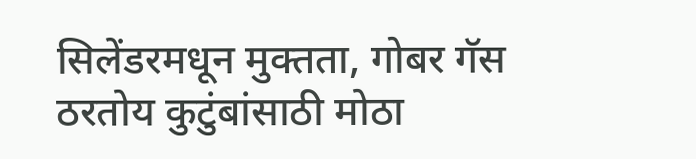सिलेंडरमधून मुक्तता, गोबर गॅस ठरतोय कुटुंबांसाठी मोठा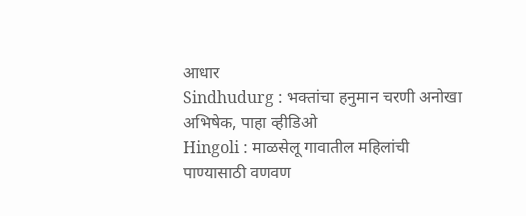आधार
Sindhudurg : भक्तांचा हनुमान चरणी अनोखा अभिषेक, पाहा व्हीडिओ
Hingoli : माळसेलू गावातील महिलांची पाण्यासाठी वणवण